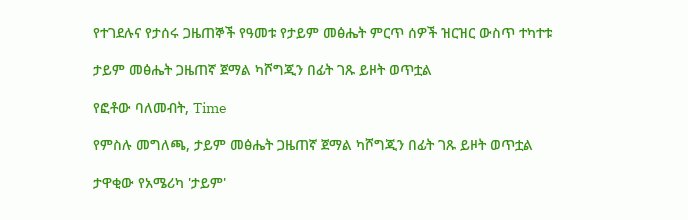የተገደሉና የታሰሩ ጋዜጠኞች የዓመቱ የታይም መፅሔት ምርጥ ሰዎች ዝርዝር ውስጥ ተካተቱ

ታይም መፅሔት ጋዜጠኛ ጀማል ካሾግጂን በፊት ገጹ ይዞት ወጥቷል

የፎቶው ባለመብት, Time

የምስሉ መግለጫ, ታይም መፅሔት ጋዜጠኛ ጀማል ካሾግጂን በፊት ገጹ ይዞት ወጥቷል

ታዋቂው የአሜሪካ 'ታይም'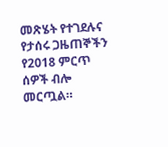መጽሄት የተገደሉና የታሰሩ ጋዜጠኞችን የ2018 ምርጥ ሰዎች ብሎ መርጧል።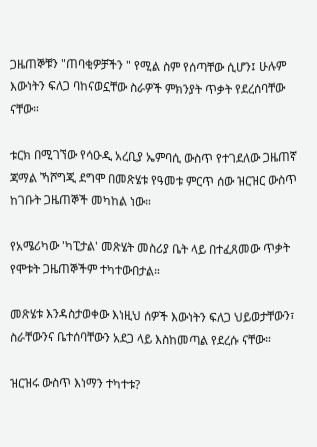ጋዜጠኞቹን "ጠባቂዎቻችን " የሚል ስም የሰጣቸው ሲሆን፤ ሁሉም እውነትን ፍለጋ ባከናወኗቸው ስራዎች ምክንያት ጥቃት የደረሰባቸው ናቸው።

ቱርክ በሚገኘው የሳዑዲ አረቢያ ኤምባሲ ውስጥ የተገደለው ጋዜጠኛ ጃማል ኻሾግጂ ደግሞ በመጽሄቱ የዓመቱ ምርጥ ሰው ዝርዝር ውስጥ ከገቡት ጋዜጠኞች መካከል ነው።

የአሜሪካው 'ካፒታል' መጽሄት መስሪያ ቤት ላይ በተፈጸመው ጥቃት የሞቱት ጋዜጠኞችም ተካተውበታል።

መጽሄቱ እንዳስታወቀው እነዚህ ሰዎች እውነትን ፍለጋ ህይወታቸውን፣ ስራቸውንና ቤተሰባቸውን አደጋ ላይ እስከመጣል የደረሱ ናቸው።

ዝርዝሩ ውስጥ እነማን ተካተቱ?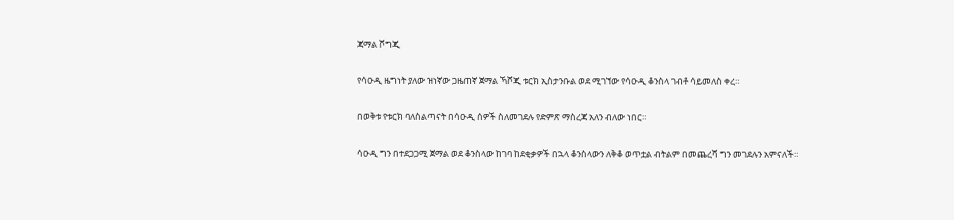ጃማል ሾግጂ

የሳዑዲ ዜግነት ያለው ዝነኛው ጋዜጠኛ ጀማል ኻሾጂ ቱርክ ኢስታንቡል ወደ ሚገኘው የሳዑዲ ቆንስላ ገብቶ ሳይመለስ ቀረ።

በወቅቱ የቱርክ ባለስልጣናት በሳዑዲ ሰዎች ስለመገደሉ የድምጽ ማስረጃ አለን ብለው ነበር።

ሳዑዲ ግን በተደጋጋሚ ጀማል ወደ ቆንስላው ከገባ ከደቂቃዎች በኋላ ቆንስላውን ለቅቆ ወጥቷል ብትልም በመጨረሻ ግን መገደሉን አምናለች።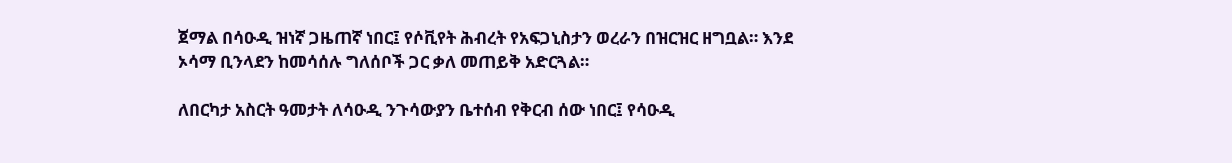ጀማል በሳዑዲ ዝነኛ ጋዜጠኛ ነበር፤ የሶቪየት ሕብረት የአፍጋኒስታን ወረራን በዝርዝር ዘግቧል። እንደ ኦሳማ ቢንላደን ከመሳሰሉ ግለሰቦች ጋር ቃለ መጠይቅ አድርጓል።

ለበርካታ አስርት ዓመታት ለሳዑዲ ንጉሳውያን ቤተሰብ የቅርብ ሰው ነበር፤ የሳዑዲ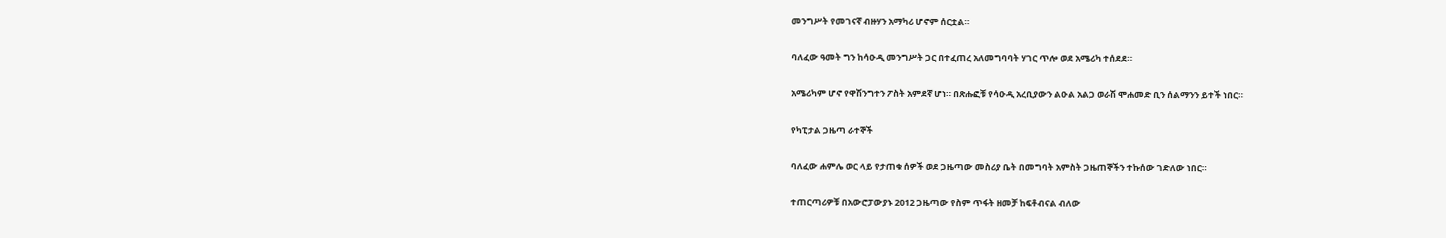መንግሥት የመገናኛ ብዙሃን አማካሪ ሆኖም ሰርቷል።

ባለፈው ዓመት ግን ከሳዑዲ መንግሥት ጋር በተፈጠረ አለመግባባት ሃገር ጥሎ ወደ አሜሪካ ተሰደደ።

አሜሪካም ሆኖ የዋሽንግተን ፖስት አምደኛ ሆነ። በጽሑፎቹ የሳዑዲ አረቢያውን ልዑል አልጋ ወራሽ ሞሐመድ ቢን ሰልማንን ይተች ነበር።

የካፒታል ጋዜጣ ራተኞች

ባለፈው ሐምሌ ወር ላይ የታጠቁ ሰዎች ወደ ጋዜጣው መስሪያ ቤት በመግባት አምስት ጋዜጠኞችን ተኩሰው ገድለው ነበር።

ተጠርጣሪዎቹ በአውሮፓውያኑ 2012 ጋዜጣው የስም ጥፋት ዘመቻ ከፍቶብናል ብለው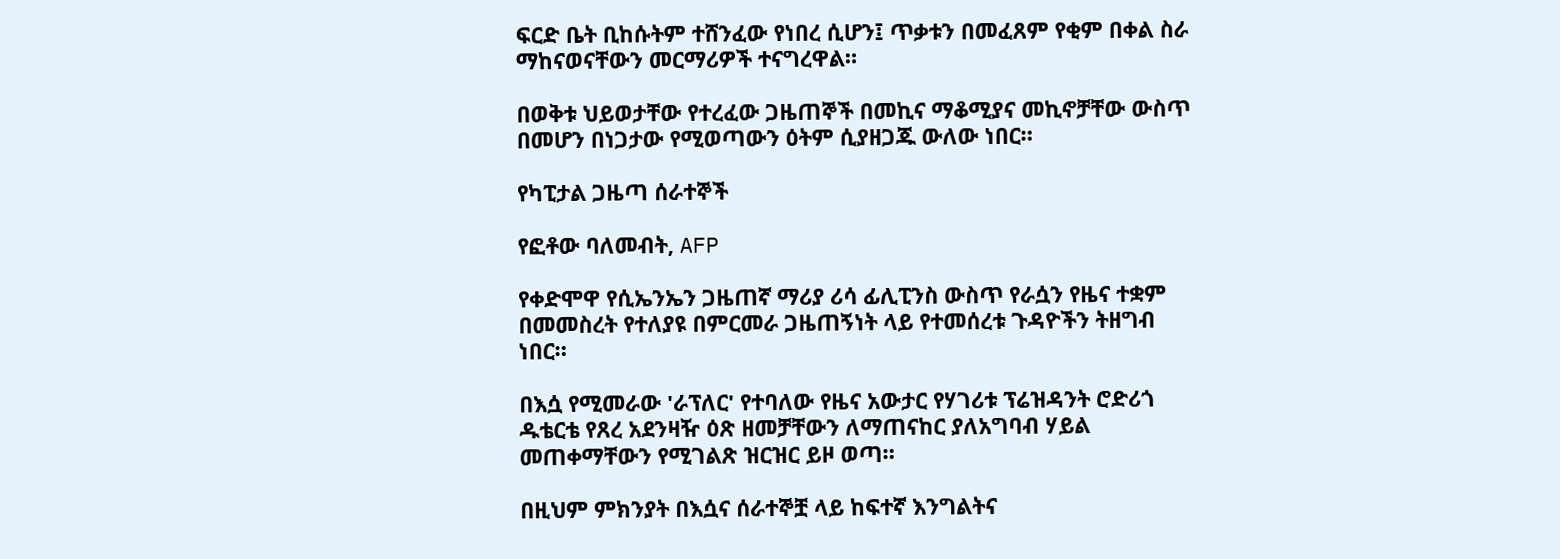ፍርድ ቤት ቢከሱትም ተሸንፈው የነበረ ሲሆን፤ ጥቃቱን በመፈጸም የቂም በቀል ስራ ማከናወናቸውን መርማሪዎች ተናግረዋል።

በወቅቱ ህይወታቸው የተረፈው ጋዜጠኞች በመኪና ማቆሚያና መኪኖቻቸው ውስጥ በመሆን በነጋታው የሚወጣውን ዕትም ሲያዘጋጁ ውለው ነበር።

የካፒታል ጋዜጣ ሰራተኞች

የፎቶው ባለመብት, AFP

የቀድሞዋ የሲኤንኤን ጋዜጠኛ ማሪያ ሪሳ ፊሊፒንስ ውስጥ የራሷን የዜና ተቋም በመመስረት የተለያዩ በምርመራ ጋዜጠኝነት ላይ የተመሰረቱ ጉዳዮችን ትዘግብ ነበር።

በእሷ የሚመራው 'ራፕለር' የተባለው የዜና አውታር የሃገሪቱ ፕሬዝዳንት ሮድሪጎ ዱቴርቴ የጸረ አደንዛዥ ዕጽ ዘመቻቸውን ለማጠናከር ያለአግባብ ሃይል መጠቀማቸውን የሚገልጽ ዝርዝር ይዞ ወጣ።

በዚህም ምክንያት በእሷና ሰራተኞቿ ላይ ከፍተኛ እንግልትና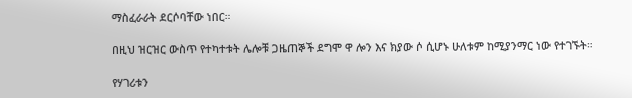ማስፈራራት ደርሶባቸው ነበር።

በዚህ ዝርዝር ውስጥ የተካተቱት ሌሎቹ ጋዜጠኞች ደግሞ ዋ ሎን እና ክያው ሶ ሲሆኑ ሁለቱም ከሚያንማር ነው የተገኙት።

የሃገሪቱን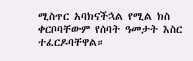ሚስጥር አባክናችኋል የሚል ክስ ቀርቦባቸውም የሰባት ዓመታት እስር ተፈርዶባቸዋል።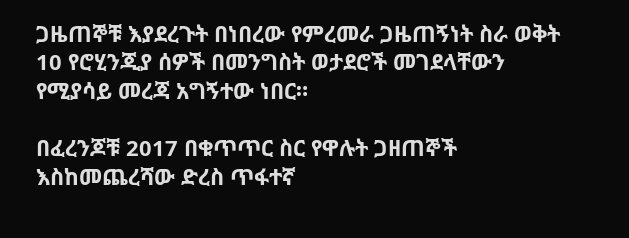ጋዜጠኞቹ እያደረጉት በነበረው የምረመራ ጋዜጠኝነት ስራ ወቅት 10 የሮሂንጂያ ሰዎች በመንግስት ወታደሮች መገደላቸውን የሚያሳይ መረጃ አግኝተው ነበር።

በፈረንጆቹ 2017 በቁጥጥር ስር የዋሉት ጋዘጠኞች እስከመጨረሻው ድረስ ጥፋተኛ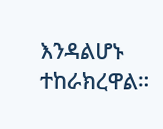እንዳልሆኑ ተከራክረዋል።